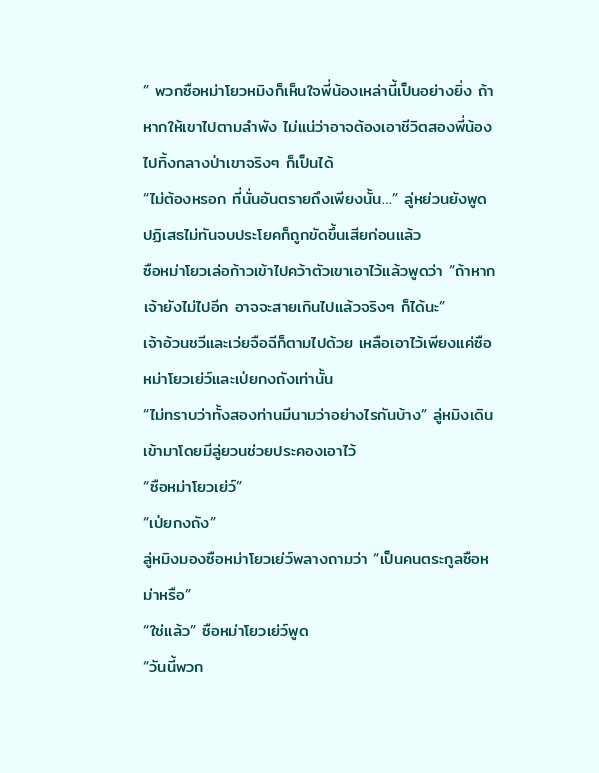” พวกซือหม่าโยวหมิงก็เห็นใจพี่น้องเหล่านี้เป็นอย่างยิ่ง ถ้าหากให้เขาไปตามลำพัง ไม่แน่ว่าอาจต้องเอาชีวิตสองพี่น้องไปทิ้งกลางป่าเขาจริงๆ ก็เป็นได้
“ไม่ต้องหรอก ที่นั่นอันตรายถึงเพียงนั้น…” ลู่หย่วนยังพูดปฏิเสธไม่ทันจบประโยคก็ถูกขัดขึ้นเสียก่อนแล้ว
ซือหม่าโยวเล่อก้าวเข้าไปคว้าตัวเขาเอาไว้แล้วพูดว่า “ถ้าหากเจ้ายังไม่ไปอีก อาจจะสายเกินไปแล้วจริงๆ ก็ได้นะ”
เจ้าอ้วนชวีและเว่ยจือฉีก็ตามไปด้วย เหลือเอาไว้เพียงแค่ซือหม่าโยวเย่ว์และเป่ยกงถังเท่านั้น
“ไม่ทราบว่าทั้งสองท่านมีนามว่าอย่างไรกันบ้าง” ลู่หมิงเดินเข้ามาโดยมีลู่ยวนช่วยประคองเอาไว้
“ซือหม่าโยวเย่ว์”
“เป่ยกงถัง”
ลู่หมิงมองซือหม่าโยวเย่ว์พลางถามว่า “เป็นคนตระกูลซือหม่าหรือ”
“ใช่แล้ว” ซือหม่าโยวเย่ว์พูด
“วันนี้พวก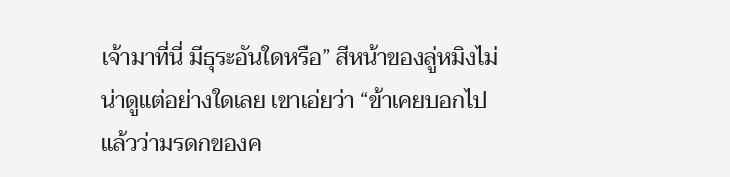เจ้ามาที่นี่ มีธุระอันใดหรือ” สีหน้าของลู่หมิงไม่น่าดูแต่อย่างใดเลย เขาเอ่ยว่า “ข้าเคยบอกไปแล้วว่ามรดกของค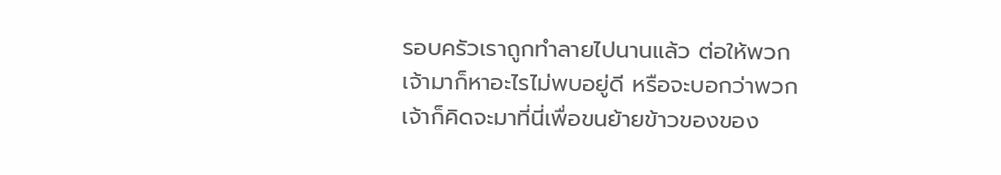รอบครัวเราถูกทำลายไปนานแล้ว ต่อให้พวกเจ้ามาก็หาอะไรไม่พบอยู่ดี หรือจะบอกว่าพวกเจ้าก็คิดจะมาที่นี่เพื่อขนย้ายข้าวของของ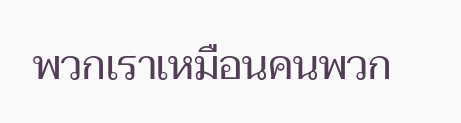พวกเราเหมือนคนพวก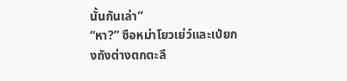นั้นกันเล่า”
“หา?” ซือหม่าโยวเย่ว์และเป่ยกงถังต่างตกตะลึ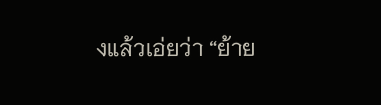งแล้วเอ่ยว่า “ย้าย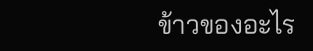ข้าวของอะไร